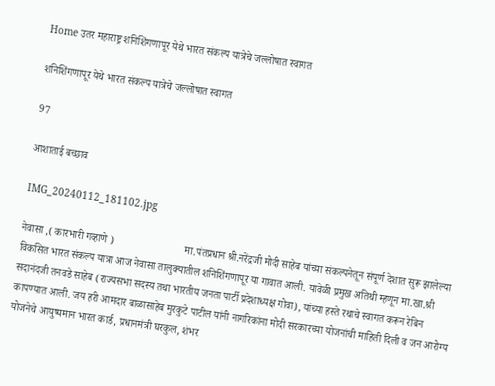Home उतर महाराष्ट्र शनिशिंगणापूर येथे भारत संकल्प यात्रेचे जल्लोषात स्वागत

शनिशिंगणापूर येथे भारत संकल्प यात्रेचे जल्लोषात स्वागत

97

आशाताई बच्छाव

IMG_20240112_181102.jpg

नेवासा ,( कारभारी गव्हाणे )                           मा.पंतप्रधान श्री.नरेंद्रजी मोदी साहेब यांच्या संकल्पनेतून संपूर्ण देशात सुरू झालेल्या विकसित भारत संकल्प यात्रा आज नेवासा तालुक्यातील शनिशिंगणापूर या गावात आली. यावेळी प्रमुख अतिथी म्हणून मा.खा.श्री सदानंदजी तनवडे साहेब (राज्यसभा सदस्य तथा भारतीय जनता पार्टी प्रदेशाध्यक्ष गोवा), यांच्या हस्ते रथाचे स्वागत करून रेबिन कापण्यात आली. जय हरी आमदार बाळासाहेब मुरकुटे पाटील यांनी नागरिकांना मोदी सरकारच्या योजनांची माहिती दिली व जन आरोग्य योजनेचे आयुष्यमान भारत कार्ड, प्रधानमंत्री घरकुल, शंभर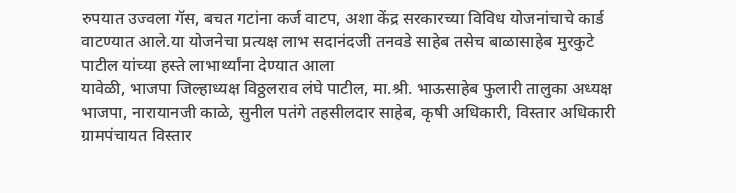रुपयात उज्वला गॅस, बचत गटांना कर्ज वाटप, अशा केंद्र सरकारच्या विविध योजनांचाचे कार्ड वाटण्यात आले.या योजनेचा प्रत्यक्ष लाभ सदानंदजी तनवडे साहेब तसेच बाळासाहेब मुरकुटे पाटील यांच्या हस्ते लाभार्थ्यांना देण्यात आला
यावेळी, भाजपा जिल्हाध्यक्ष विठ्ठलराव लंघे पाटील, मा.श्री. भाऊसाहेब फुलारी तालुका अध्यक्ष भाजपा, नारायानजी काळे, सुनील पतंगे तहसीलदार साहेब, कृषी अधिकारी, विस्तार अधिकारी ग्रामपंचायत विस्तार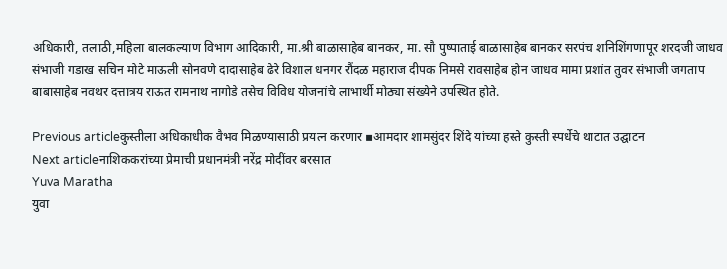अधिकारी, तलाठी,महिला बालकल्याण विभाग आदिकारी, मा.श्री बाळासाहेब बानकर, मा. सौ पुष्पाताई बाळासाहेब बानकर सरपंच शनिशिंगणापूर शरदजी जाधव संभाजी गडाख सचिन मोटे माऊली सोनवणे दादासाहेब ढेरे विशाल धनगर रौंदळ महाराज दीपक निमसे रावसाहेब होन जाधव मामा प्रशांत तुवर संभाजी जगताप बाबासाहेब नवथर दत्तात्रय राऊत रामनाथ नागोडे तसेच विविध योजनांचे लाभार्थी मोठ्या संख्येने उपस्थित होते.

Previous articleकुस्तीला अधिकाधीक वैभव मिळण्यासाठी प्रयत्न करणार ▪आमदार शामसुंदर शिंदे यांच्या हस्ते कुस्ती स्पर्धेचे थाटात उद्घाटन
Next articleनाशिककरांच्या प्रेमाची प्रधानमंत्री नरेंद्र मोदींवर बरसात
Yuva Maratha
युवा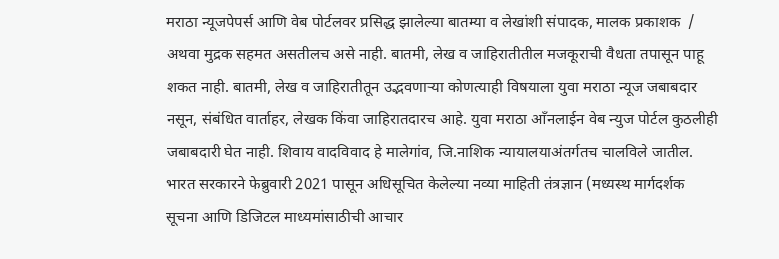मराठा न्यूजपेपर्स आणि वेब पोर्टलवर प्रसिद्ध झालेल्या बातम्या व लेखांशी संपादक, मालक प्रकाशक  / अथवा मुद्रक सहमत असतीलच असे नाही. बातमी, लेख व जाहिरातीतील मजकूराची वैधता तपासून पाहू शकत नाही. बातमी, लेख व जाहिरातीतून उद्भवणाऱ्या कोणत्याही विषयाला युवा मराठा न्यूज जबाबदार नसून, संबंधित वार्ताहर, लेखक किंवा जाहिरातदारच आहे. युवा मराठा आँनलाईन वेब न्युज पोर्टल कुठलीही जबाबदारी घेत नाही. शिवाय वादविवाद हे मालेगांव, जि.नाशिक न्यायालयाअंतर्गतच चालविले जातील. भारत सरकारने फेब्रुवारी 2021 पासून अधिसूचित केलेल्या नव्या माहिती तंत्रज्ञान (मध्यस्थ मार्गदर्शक सूचना आणि डिजिटल माध्यमांसाठीची आचार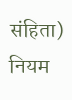संहिता) नियम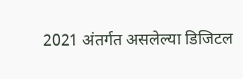2021 अंतर्गत असलेल्या डिजिटल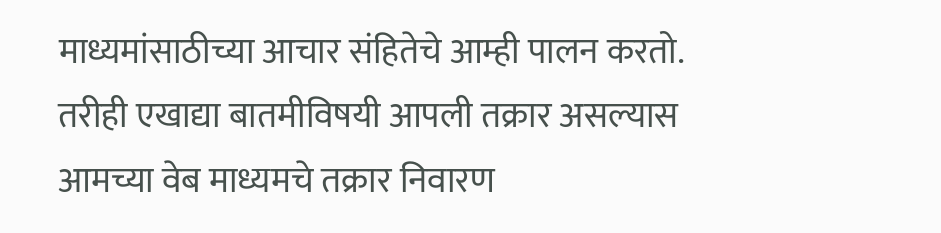माध्यमांसाठीच्या आचार संहितेचे आम्ही पालन करतो. तरीही एखाद्या बातमीविषयी आपली तक्रार असल्यास आमच्या वेब माध्यमचे तक्रार निवारण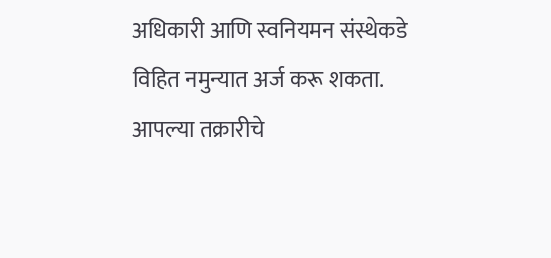अधिकारी आणि स्वनियमन संस्थेकडे विहित नमुन्यात अर्ज करू शकता. आपल्या तक्रारीचे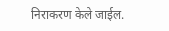निराकरण केले जाईल.